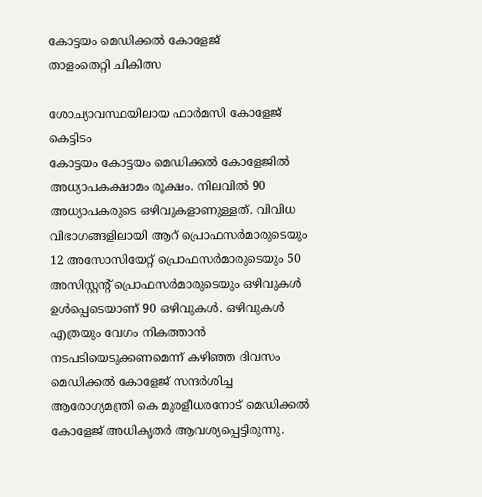കോട്ടയം മെഡിക്കൽ കോളേജ്
താളംതെറ്റി ചികിത്സ

ശോച്യാവസ്ഥയിലായ ഫാർമസി കോളേജ് കെട്ടിടം
കോട്ടയം കോട്ടയം മെഡിക്കൽ കോളേജിൽ അധ്യാപകക്ഷാമം രൂക്ഷം. നിലവിൽ 90 അധ്യാപകരുടെ ഒഴിവുകളാണുള്ളത്. വിവിധ വിഭാഗങ്ങളിലായി ആറ് പ്രൊഫസർമാരുടെയും 12 അസോസിയേറ്റ് പ്രൊഫസർമാരുടെയും 50 അസിസ്റ്റന്റ് പ്രൊഫസർമാരുടെയും ഒഴിവുകൾ ഉൾപ്പെടെയാണ് 90 ഒഴിവുകൾ. ഒഴിവുകൾ എത്രയും വേഗം നികത്താൻ നടപടിയെടുക്കണമെന്ന് കഴിഞ്ഞ ദിവസം മെഡിക്കൽ കോളേജ് സന്ദർശിച്ച ആരോഗ്യമന്ത്രി കെ മുരളീധരനോട് മെഡിക്കൽ കോളേജ് അധികൃതർ ആവശ്യപ്പെട്ടിരുന്നു.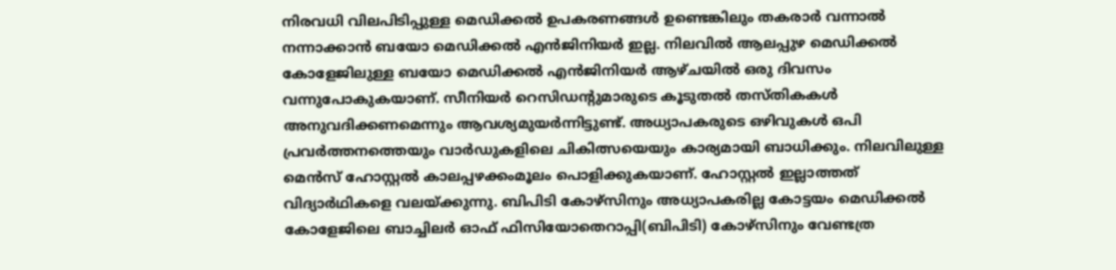നിരവധി വിലപിടിപ്പുള്ള മെഡിക്കൽ ഉപകരണങ്ങൾ ഉണ്ടെങ്കിലും തകരാർ വന്നാൽ നന്നാക്കാൻ ബയോ മെഡിക്കൽ എൻജിനിയർ ഇല്ല. നിലവിൽ ആലപ്പുഴ മെഡിക്കൽ കോളേജിലുള്ള ബയോ മെഡിക്കൽ എൻജിനിയർ ആഴ്ചയിൽ ഒരു ദിവസം വന്നുപോകുകയാണ്. സീനിയർ റെസിഡന്റുമാരുടെ കൂടുതൽ തസ്തികകൾ അനുവദിക്കണമെന്നും ആവശ്യമുയർന്നിട്ടുണ്ട്. അധ്യാപകരുടെ ഒഴിവുകൾ ഒപി പ്രവർത്തനത്തെയും വാർഡുകളിലെ ചികിത്സയെയും കാര്യമായി ബാധിക്കും. നിലവിലുള്ള മെൻസ് ഹോസ്റ്റൽ കാലപ്പഴക്കംമൂലം പൊളിക്കുകയാണ്. ഹോസ്റ്റൽ ഇല്ലാത്തത് വിദ്യാർഥികളെ വലയ്ക്കുന്നു. ബിപിടി കോഴ്സിനും അധ്യാപകരില്ല കോട്ടയം മെഡിക്കൽ കോളേജിലെ ബാച്ചിലർ ഓഫ് ഫിസിയോതെറാപ്പി(ബിപിടി) കോഴ്സിനും വേണ്ടത്ര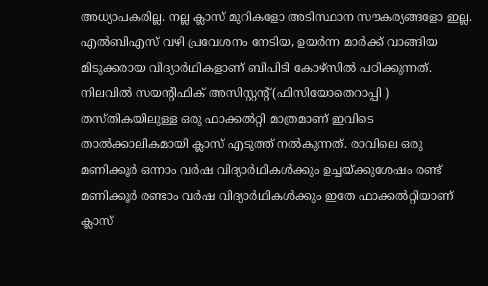അധ്യാപകരില്ല. നല്ല ക്ലാസ് മുറികളോ അടിസ്ഥാന സൗകര്യങ്ങളോ ഇല്ല. എൽബിഎസ് വഴി പ്രവേശനം നേടിയ, ഉയർന്ന മാർക്ക് വാങ്ങിയ മിടുക്കരായ വിദ്യാർഥികളാണ് ബിപിടി കോഴ്സിൽ പഠിക്കുന്നത്. നിലവിൽ സയന്റിഫിക് അസിസ്റ്റന്റ്(ഫിസിയോതെറാപ്പി ) തസ്തികയിലുള്ള ഒരു ഫാക്കൽറ്റി മാത്രമാണ് ഇവിടെ താൽക്കാലികമായി ക്ലാസ് എടുത്ത് നൽകുന്നത്. രാവിലെ ഒരു മണിക്കൂർ ഒന്നാം വർഷ വിദ്യാർഥികൾക്കും ഉച്ചയ്ക്കുശേഷം രണ്ട് മണിക്കൂർ രണ്ടാം വർഷ വിദ്യാർഥികൾക്കും ഇതേ ഫാക്കൽറ്റിയാണ് ക്ലാസ്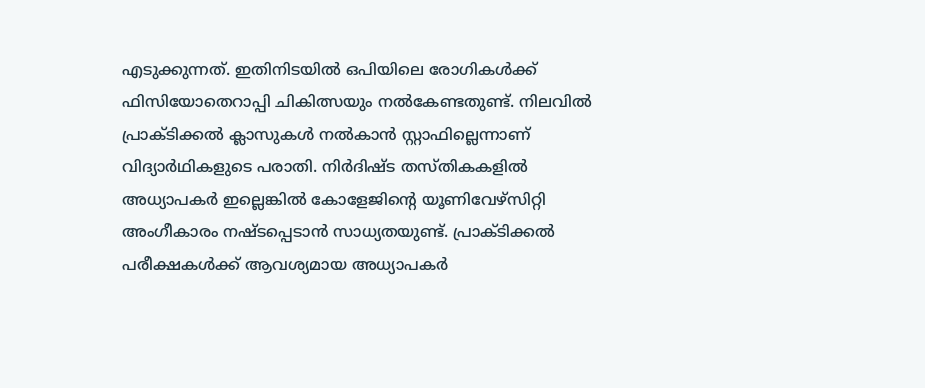എടുക്കുന്നത്. ഇതിനിടയിൽ ഒപിയിലെ രോഗികൾക്ക് ഫിസിയോതെറാപ്പി ചികിത്സയും നൽകേണ്ടതുണ്ട്. നിലവിൽ പ്രാക്ടിക്കൽ ക്ലാസുകൾ നൽകാൻ സ്റ്റാഫില്ലെന്നാണ് വിദ്യാർഥികളുടെ പരാതി. നിർദിഷ്ട തസ്തികകളിൽ അധ്യാപകർ ഇല്ലെങ്കിൽ കോളേജിന്റെ യൂണിവേഴ്സിറ്റി അംഗീകാരം നഷ്ടപ്പെടാൻ സാധ്യതയുണ്ട്. പ്രാക്ടിക്കൽ പരീക്ഷകൾക്ക് ആവശ്യമായ അധ്യാപകർ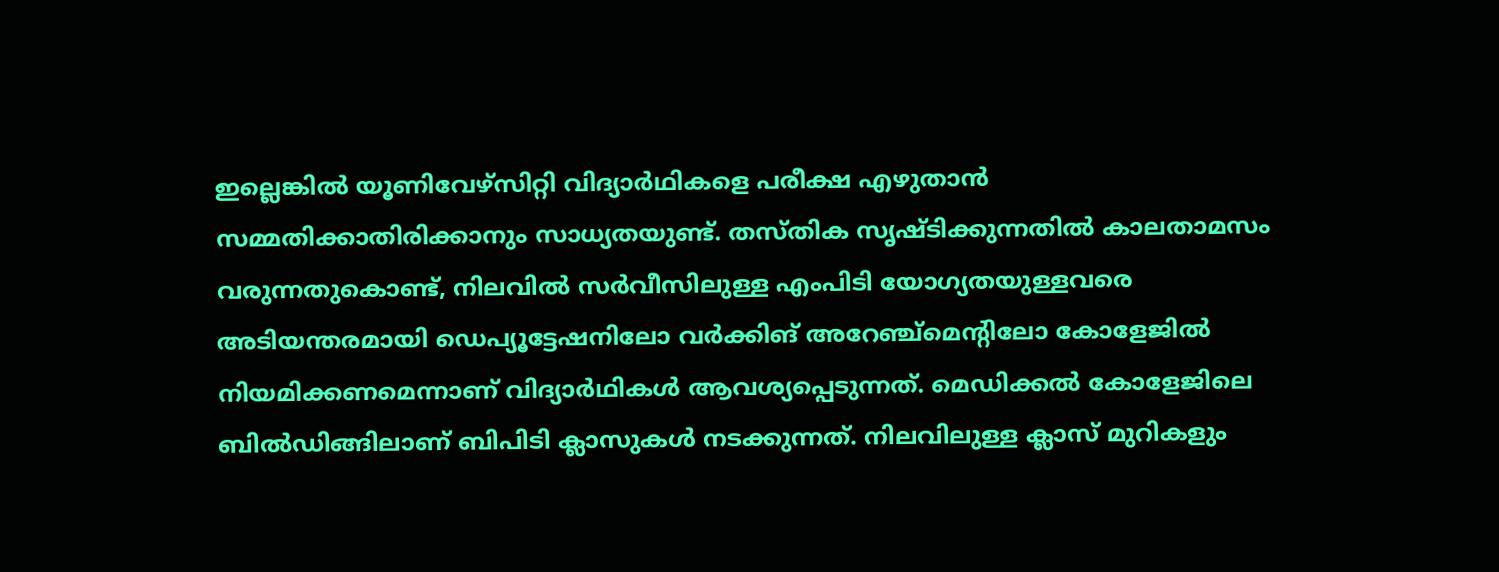ഇല്ലെങ്കിൽ യൂണിവേഴ്സിറ്റി വിദ്യാർഥികളെ പരീക്ഷ എഴുതാൻ സമ്മതിക്കാതിരിക്കാനും സാധ്യതയുണ്ട്. തസ്തിക സൃഷ്ടിക്കുന്നതിൽ കാലതാമസം വരുന്നതുകൊണ്ട്, നിലവിൽ സർവീസിലുള്ള എംപിടി യോഗ്യതയുള്ളവരെ അടിയന്തരമായി ഡെപ്യൂട്ടേഷനിലോ വർക്കിങ് അറേഞ്ച്മെന്റിലോ കോളേജിൽ നിയമിക്കണമെന്നാണ് വിദ്യാർഥികൾ ആവശ്യപ്പെടുന്നത്. മെഡിക്കൽ കോളേജിലെ ബിൽഡിങ്ങിലാണ് ബിപിടി ക്ലാസുകൾ നടക്കുന്നത്. നിലവിലുള്ള ക്ലാസ് മുറികളും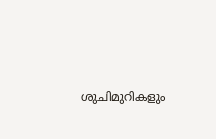ശുചിമുറികളും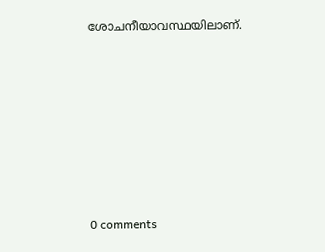ശോചനീയാവസ്ഥയിലാണ്.










0 comments